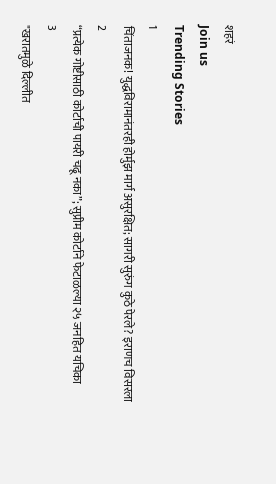शहरं
Join us
Trending Stories
1
चिंताजनक! युद्धविरामानंतरही होर्मुझ मार्ग असुरक्षित; सागरी सुरुंग कुठे पेरले? इराणच विसरला
2
“प्रत्येक गोष्टीसाठी कोर्टाची पायरी चढू नका”; सुप्रीम कोर्टाने फेटाळल्या २५ जनहित यचिका
3
"खरातमुळे दिल्लीत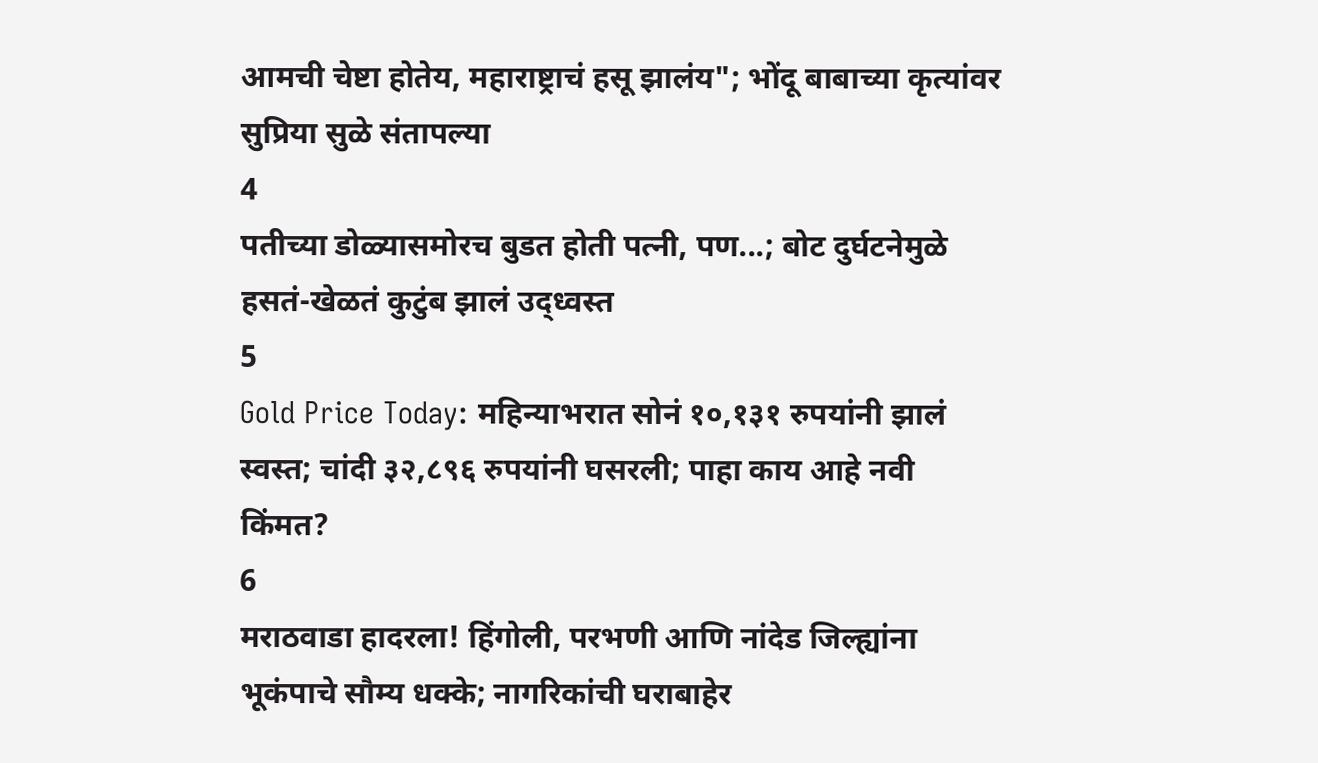आमची चेष्टा होतेय, महाराष्ट्राचं हसू झालंय"; भोंदू बाबाच्या कृत्यांवर सुप्रिया सुळे संतापल्या
4
पतीच्या डोळ्यासमोरच बुडत होती पत्नी, पण...; बोट दुर्घटनेमुळे हसतं-खेळतं कुटुंब झालं उद्ध्वस्त
5
Gold Price Today: महिन्याभरात सोनं १०,१३१ रुपयांनी झालं स्वस्त; चांदी ३२,८९६ रुपयांनी घसरली; पाहा काय आहे नवी किंमत?
6
मराठवाडा हादरला! हिंगोली, परभणी आणि नांदेड जिल्ह्यांना भूकंपाचे सौम्य धक्के; नागरिकांची घराबाहेर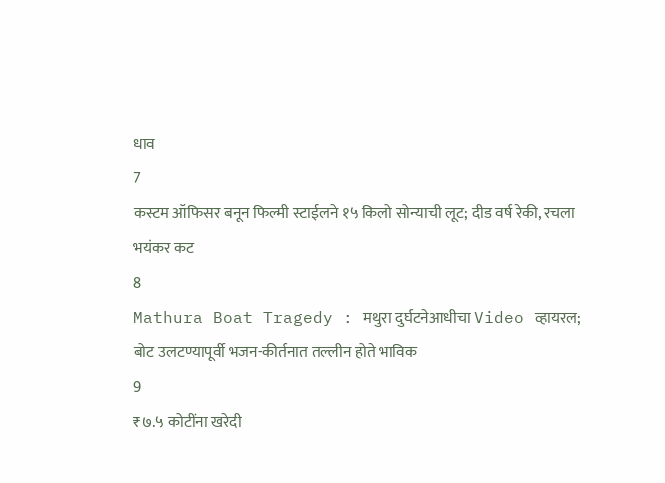धाव
7
कस्टम ऑफिसर बनून फिल्मी स्टाईलने १५ किलो सोन्याची लूट; दीड वर्ष रेकी, रचला भयंकर कट
8
Mathura Boat Tragedy : मथुरा दुर्घटनेआधीचा Video व्हायरल; बोट उलटण्यापूर्वी भजन-कीर्तनात तल्लीन होते भाविक
9
₹७.५ कोटींना खरेदी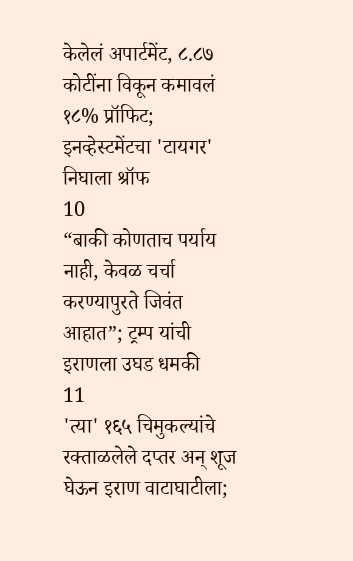केलेलं अपार्टमेंट, ८.८७ कोटींना विकून कमावलं १८% प्रॉफिट; इनव्हेस्टमेंटचा 'टायगर' निघाला श्रॉफ
10
“बाकी कोणताच पर्याय नाही, केवळ चर्चा करण्यापुरते जिवंत आहात”; ट्रम्प यांची इराणला उघड धमकी
11
'त्या' १६५ चिमुकल्यांचे रक्ताळलेले दप्तर अन् शूज घेऊन इराण वाटाघाटीला;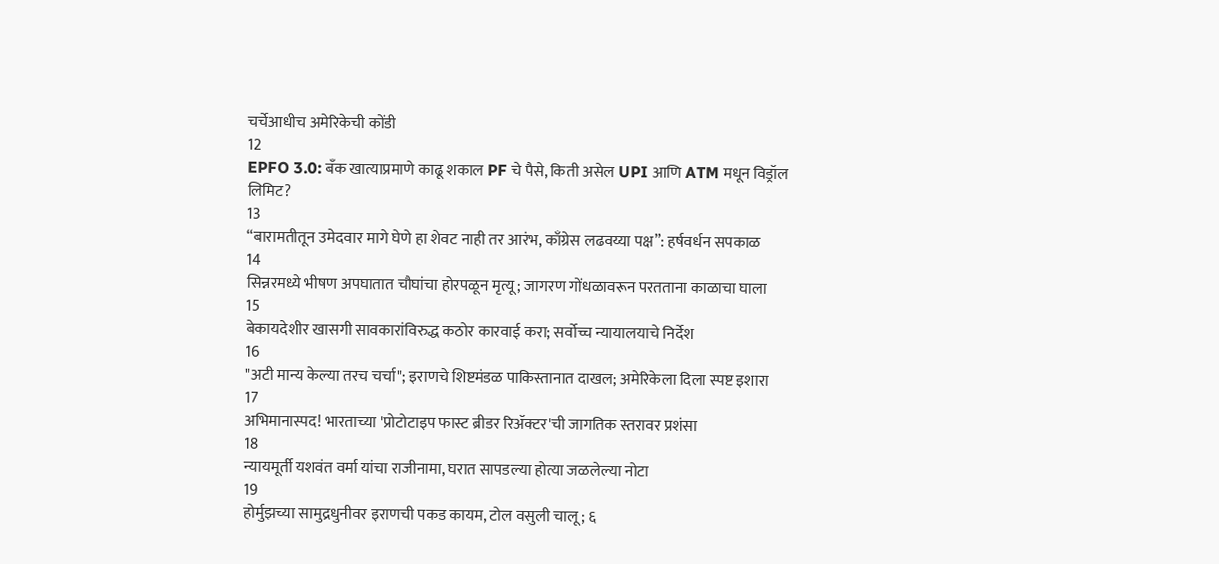चर्चेआधीच अमेरिकेची कोंडी
12
EPFO 3.0: बँक खात्याप्रमाणे काढू शकाल PF चे पैसे, किती असेल UPI आणि ATM मधून विड्रॉल लिमिट?
13
“बारामतीतून उमेदवार मागे घेणे हा शेवट नाही तर आरंभ, काँग्रेस लढवय्या पक्ष”: हर्षवर्धन सपकाळ
14
सिन्नरमध्ये भीषण अपघातात चौघांचा होरपळून मृत्यू; जागरण गोंधळावरून परतताना काळाचा घाला
15
बेकायदेशीर खासगी सावकारांविरुद्ध कठोर कारवाई करा; सर्वोच्च न्यायालयाचे निर्देश
16
"अटी मान्य केल्या तरच चर्चा"; इराणचे शिष्टमंडळ पाकिस्तानात दाखल; अमेरिकेला दिला स्पष्ट इशारा
17
अभिमानास्पद! भारताच्या 'प्रोटोटाइप फास्ट ब्रीडर रिॲक्टर'ची जागतिक स्तरावर प्रशंसा
18
न्यायमूर्ती यशवंत वर्मा यांचा राजीनामा, घरात सापडल्या होत्या जळलेल्या नोटा
19
होर्मुझच्या सामुद्रधुनीवर इराणची पकड कायम, टोल वसुली चालू; ६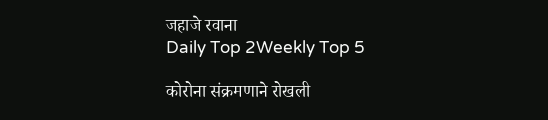जहाजे रवाना
Daily Top 2Weekly Top 5

कोरोना संक्रमणाने रोखली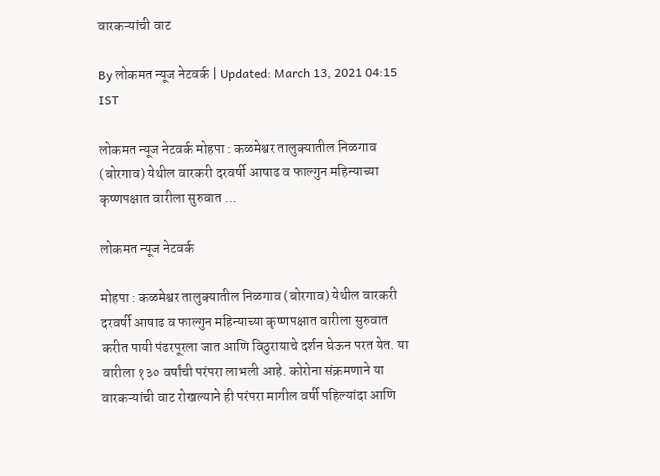वारकऱ्यांची वाट

By लोकमत न्यूज नेटवर्क | Updated: March 13, 2021 04:15 IST

लोकमत न्यूज नेटवर्क मोहपा : कळमेश्वर तालुक्यातील निळगाव (बोरगाव) येथील वारकरी दरवर्षी आषाढ व फाल्गुन महिन्याच्या कृष्णपक्षात वारीला सुरुवात ...

लोकमत न्यूज नेटवर्क

मोहपा : कळमेश्वर तालुक्यातील निळगाव (बोरगाव) येथील वारकरी दरवर्षी आषाढ व फाल्गुन महिन्याच्या कृष्णपक्षात वारीला सुरुवात करीत पायी पंढरपूरला जात आणि विठुरायाचे दर्शन घेऊन परत येत. या वारीला १३० वर्षांची परंपरा लाभली आहे. कोरोना संक्रमणाने या वारकऱ्यांची वाट रोखल्याने ही परंपरा मागील वर्षी पहिल्यांदा आणि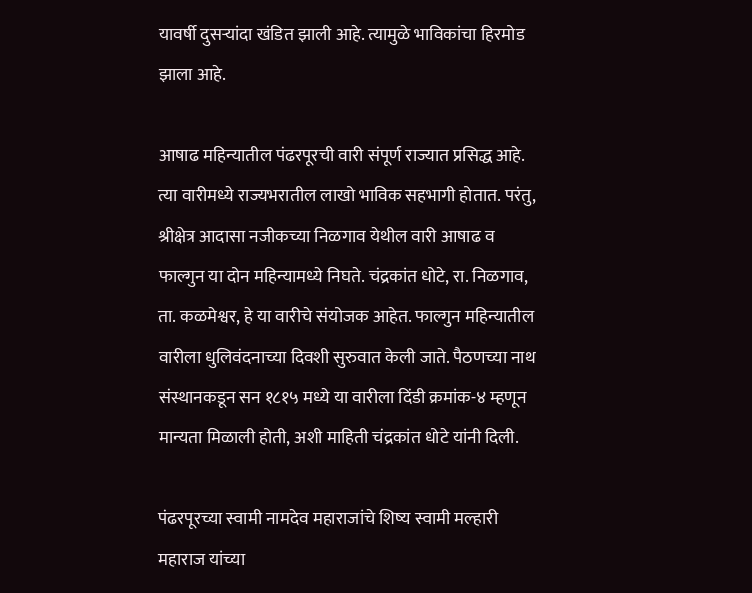यावर्षी दुसऱ्यांदा खंडित झाली आहे. त्यामुळे भाविकांचा हिरमोड झाला आहे.

आषाढ महिन्यातील पंढरपूरची वारी संपूर्ण राज्यात प्रसिद्ध आहे. त्या वारीमध्ये राज्यभरातील लाखो भाविक सहभागी होतात. परंतु, श्रीक्षेत्र आदासा नजीकच्या निळगाव येथील वारी आषाढ व फाल्गुन या दोन महिन्यामध्ये निघते. चंद्रकांत धोटे, रा. निळगाव, ता. कळमेश्वर, हे या वारीचे संयोजक आहेत. फाल्गुन महिन्यातील वारीला धुलिवंदनाच्या दिवशी सुरुवात केली जाते. पैठणच्या नाथ संस्थानकडून सन १८१५ मध्ये या वारीला दिंडी क्रमांक-४ म्हणून मान्यता मिळाली होती, अशी माहिती चंद्रकांत धोटे यांनी दिली.

पंढरपूरच्या स्वामी नामदेव महाराजांचे शिष्य स्वामी मल्हारी महाराज यांच्या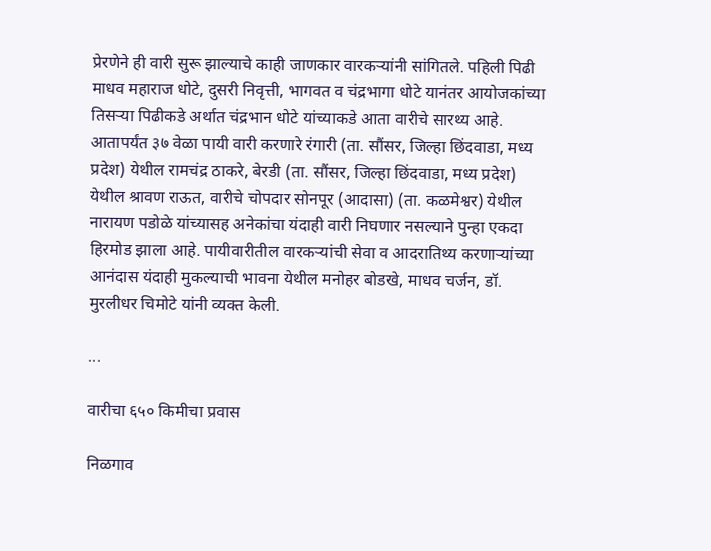प्रेरणेने ही वारी सुरू झाल्याचे काही जाणकार वारकऱ्यांनी सांगितले. पहिली पिढी माधव महाराज धोटे, दुसरी निवृत्ती, भागवत व चंद्रभागा धोटे यानंतर आयोजकांच्या तिसऱ्या पिढीकडे अर्थात चंद्रभान धोटे यांच्याकडे आता वारीचे सारथ्य आहे. आतापर्यंत ३७ वेळा पायी वारी करणारे रंगारी (ता. सौंसर, जिल्हा छिंदवाडा, मध्य प्रदेश) येथील रामचंद्र ठाकरे, बेरडी (ता. सौंसर, जिल्हा छिंदवाडा, मध्य प्रदेश) येथील श्रावण राऊत, वारीचे चोपदार सोनपूर (आदासा) (ता. कळमेश्वर) येथील नारायण पडोळे यांच्यासह अनेकांचा यंदाही वारी निघणार नसल्याने पुन्हा एकदा हिरमोड झाला आहे. पायीवारीतील वारकऱ्यांची सेवा व आदरातिथ्य करणाऱ्यांच्या आनंदास यंदाही मुकल्याची भावना येथील मनोहर बोडखे, माधव चर्जन, डॉ. मुरलीधर चिमोटे यांनी व्यक्त केली.

...

वारीचा ६५० किमीचा प्रवास

निळगाव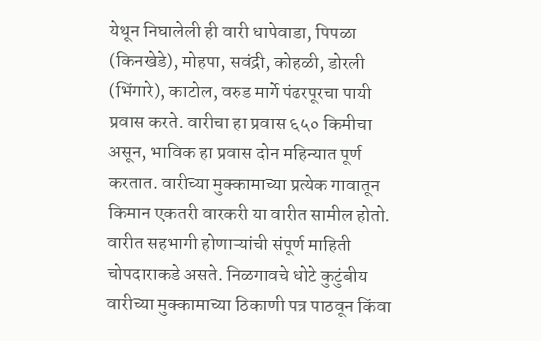येथून निघालेली ही वारी धापेवाडा, पिपळा (किनखेडे), मोहपा, सवंद्री, कोहळी, डोरली (भिंगारे), काटोल, वरुड मार्गे पंढरपूरचा पायी प्रवास करते. वारीचा हा प्रवास ६५० किमीचा असून, भाविक हा प्रवास दोन महिन्यात पूर्ण करतात. वारीच्या मुक्कामाच्या प्रत्येक गावातून किमान एकतरी वारकरी या वारीत सामील होतो. वारीत सहभागी होणाऱ्यांची संपूर्ण माहिती चोपदाराकडे असते. निळगावचे धोटे कुटुंबीय वारीच्या मुक्कामाच्या ठिकाणी पत्र पाठवून किंवा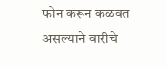फोन करून कळवत असल्याने वारीचे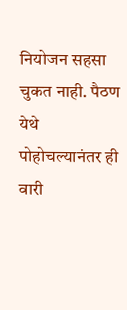नियोजन सहसा चुकत नाही. पैठण येथे पोहोचल्यानंतर ही वारी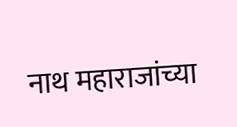नाथ महाराजांच्या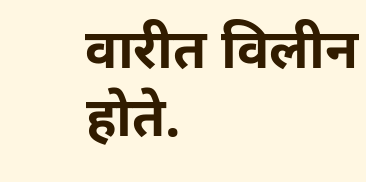वारीत विलीन होते.